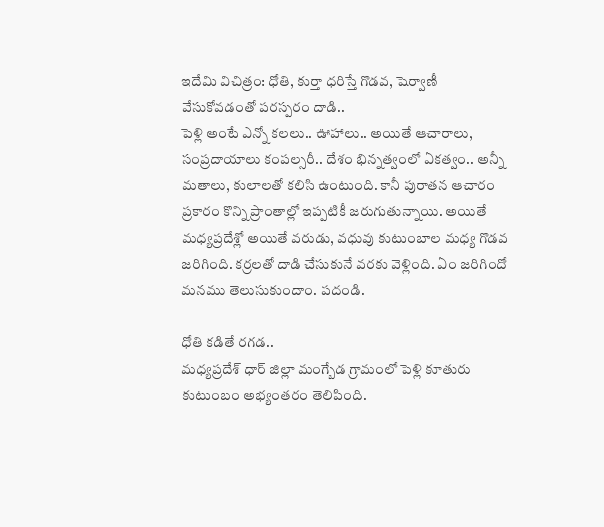ఇదేమి విచిత్రం: ధోతి, కుర్తా ధరిస్తే గొడవ, షెర్వాణీ వేసుకోవడంతో పరస్పరం దాడి..
పెళ్లి అంటే ఎన్నో కలలు.. ఊహాలు.. అయితే ఆచారాలు, సంప్రదాయాలు కంపల్సరీ.. దేశం భిన్నత్వంలో ఏకత్వం.. అన్నీ మతాలు, కులాలతో కలిసి ఉంటుంది. కానీ పురాతన ఆచారం ప్రకారం కొన్ని ప్రాంతాల్లో ఇప్పటికీ జరుగుతున్నాయి. అయితే మధ్యప్రదేశ్లో అయితే వరుడు, వధువు కుటుంబాల మధ్య గొడవ జరిగింది. కర్రలతో దాడి చేసుకునే వరకు వెళ్లింది. ఏం జరిగిందో మనము తెలుసుకుందాం. పదండి.

ధోతి కడితే రగడ..
మధ్యప్రదేశ్ ధార్ జిల్లా మంగ్బేడ గ్రామంలో పెళ్లి కూతురు కుటుంబం అభ్యంతరం తెలిపింది.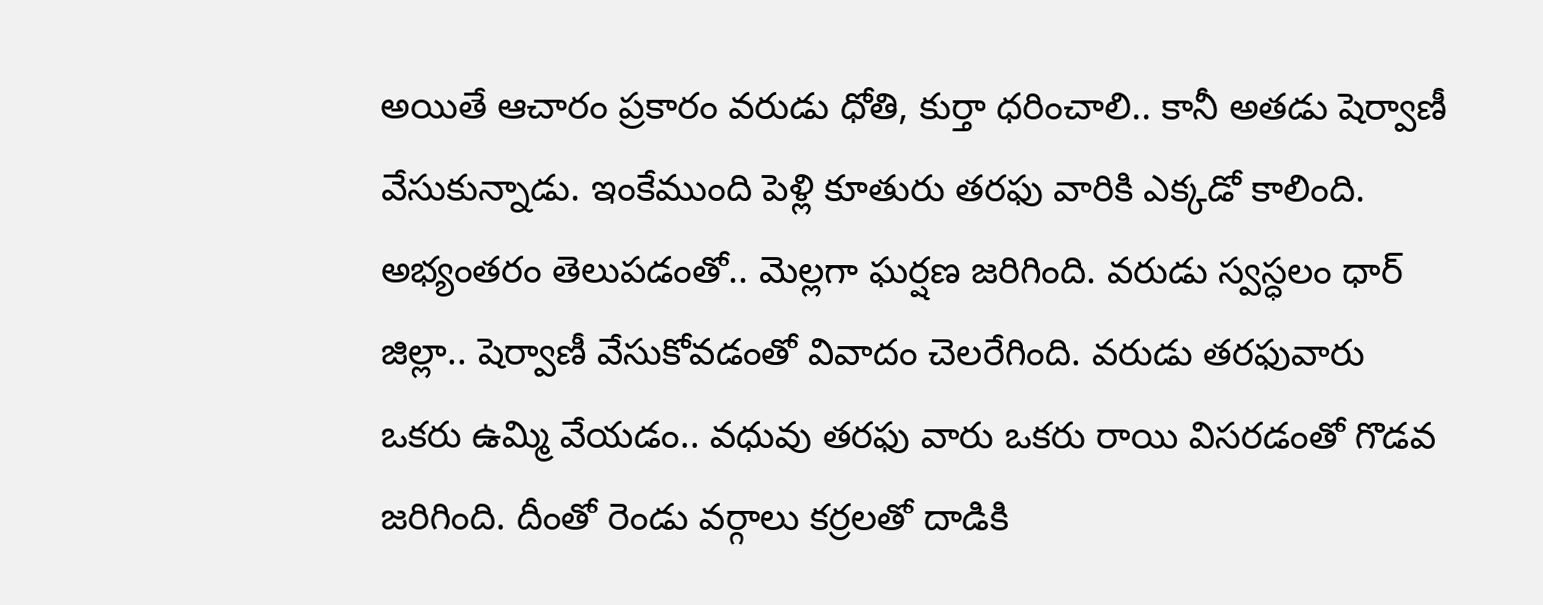అయితే ఆచారం ప్రకారం వరుడు ధోతి, కుర్తా ధరించాలి.. కానీ అతడు షెర్వాణీ వేసుకున్నాడు. ఇంకేముంది పెళ్లి కూతురు తరఫు వారికి ఎక్కడో కాలింది. అభ్యంతరం తెలుపడంతో.. మెల్లగా ఘర్షణ జరిగింది. వరుడు స్వస్ధలం ధార్ జిల్లా.. షెర్వాణీ వేసుకోవడంతో వివాదం చెలరేగింది. వరుడు తరఫువారు ఒకరు ఉమ్మి వేయడం.. వధువు తరఫు వారు ఒకరు రాయి విసరడంతో గొడవ జరిగింది. దీంతో రెండు వర్గాలు కర్రలతో దాడికి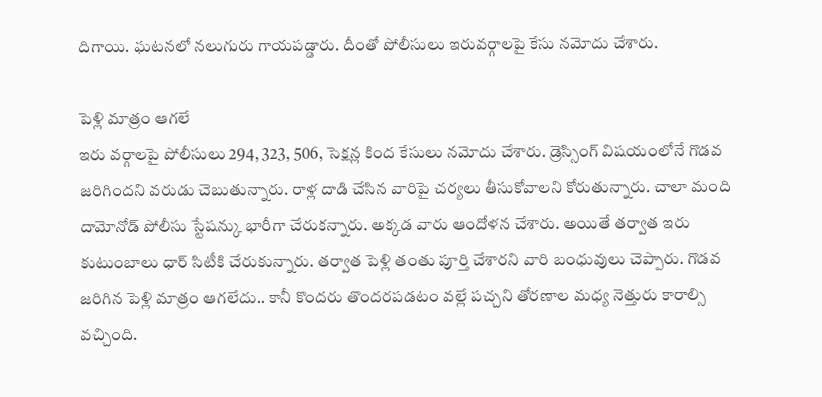దిగాయి. ఘటనలో నలుగురు గాయపడ్డారు. దీంతో పోలీసులు ఇరువర్గాలపై కేసు నమోదు చేశారు.

పెళ్లి మాత్రం ఆగలే
ఇరు వర్గాలపై పోలీసులు 294, 323, 506, సెక్షన్ల కింద కేసులు నమోదు చేశారు. డ్రెస్సింగ్ విషయంలోనే గొడవ జరిగిందని వరుడు చెబుతున్నారు. రాళ్ల దాడి చేసిన వారిపై చర్యలు తీసుకోవాలని కోరుతున్నారు. చాలా మంది దామోనోడ్ పోలీసు స్టేషన్కు భారీగా చేరుకన్నారు. అక్కడ వారు ఆందోళన చేశారు. అయితే తర్వాత ఇరు కుటుంబాలు ధార్ సిటీకి చేరుకున్నారు. తర్వాత పెళ్లి తంతు పూర్తి చేశారని వారి బంధువులు చెప్పారు. గొడవ జరిగిన పెళ్లి మాత్రం ఆగలేదు.. కానీ కొందరు తొందరపడటం వల్లే పచ్చని తోరణాల మధ్య నెత్తురు కారాల్సి వచ్చింది.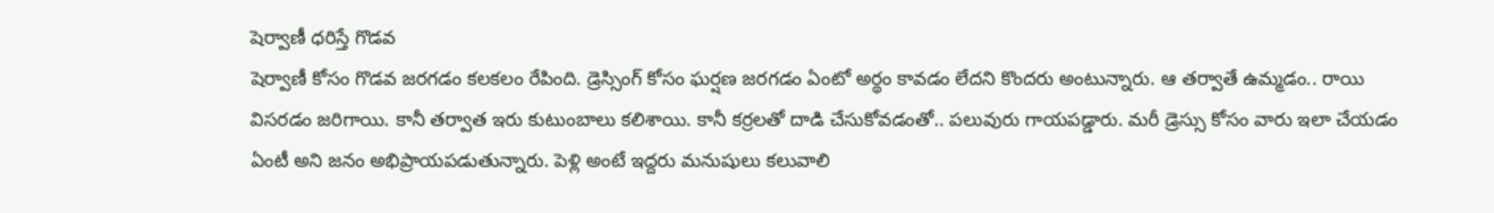షెర్వాణీ ధరిస్తే గొడవ
షెర్వాణీ కోసం గొడవ జరగడం కలకలం రేపింది. డ్రెస్సింగ్ కోసం ఘర్షణ జరగడం ఏంటో అర్థం కావడం లేదని కొందరు అంటున్నారు. ఆ తర్వాతే ఉమ్మడం.. రాయి విసరడం జరిగాయి. కానీ తర్వాత ఇరు కుటుంబాలు కలిశాయి. కానీ కర్రలతో దాడి చేసుకోవడంతో.. పలువురు గాయపడ్డారు. మరీ డ్రెస్సు కోసం వారు ఇలా చేయడం ఏంటీ అని జనం అభిప్రాయపడుతున్నారు. పెళ్లి అంటే ఇద్దరు మనుషులు కలువాలి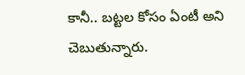కానీ.. బట్టల కోసం ఏంటీ అని చెబుతున్నారు.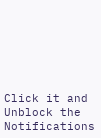Click it and Unblock the Notifications